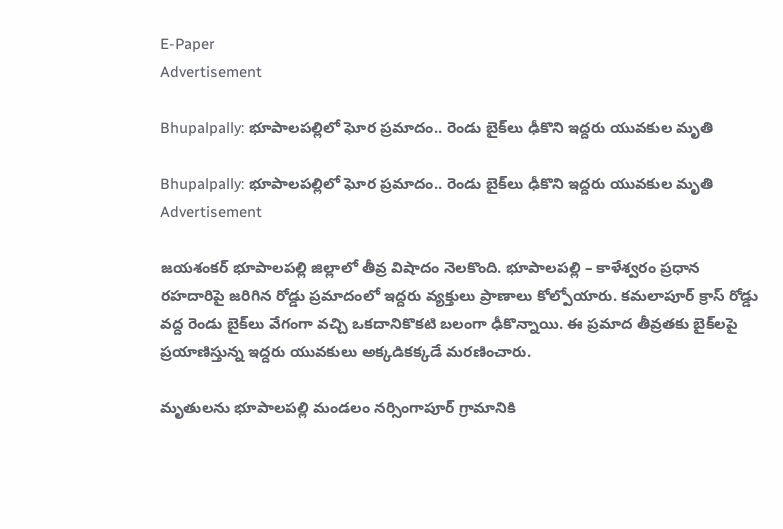E-Paper
Advertisement

Bhupalpally: భూపాలపల్లిలో ఘోర ప్రమాదం.. రెండు బైక్‌లు ఢీకొని ఇద్దరు యువకుల మృతి

Bhupalpally: భూపాలపల్లిలో ఘోర ప్రమాదం.. రెండు బైక్‌లు ఢీకొని ఇద్దరు యువకుల మృతి
Advertisement

జయశంకర్ భూపాలపల్లి జిల్లాలో తీవ్ర విషాదం నెలకొంది. భూపాలపల్లి – కాళేశ్వరం ప్రధాన రహదారిపై జరిగిన రోడ్డు ప్రమాదంలో ఇద్దరు వ్యక్తులు ప్రాణాలు కోల్పోయారు. కమలాపూర్ క్రాస్ రోడ్డు వద్ద రెండు బైక్‌లు వేగంగా వచ్చి ఒకదానికొకటి బలంగా ఢీకొన్నాయి. ఈ ప్రమాద తీవ్రతకు బైక్‌లపై ప్రయాణిస్తున్న ఇద్దరు యువకులు అక్కడికక్కడే మరణించారు.

మృతులను భూపాలపల్లి మండలం నర్సింగాపూర్ గ్రామానికి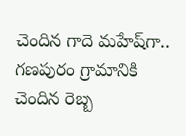చెందిన గాదె మహేష్‌గా.. గణపురం గ్రామానికి చెందిన రెబ్బ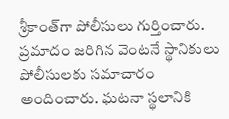శ్రీకాంత్‌గా పోలీసులు గుర్తించారు. ప్రమాదం జరిగిన వెంటనే స్థానికులు పోలీసులకు సమాచారం అందించారు. ఘటనా స్థలానికి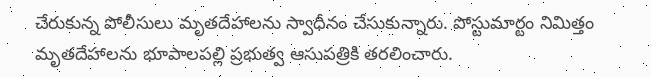చేరుకున్న పోలీసులు మృతదేహాలను స్వాధీనం చేసుకున్నారు. పోస్టుమార్టం నిమిత్తం మృతదేహాలను భూపాలపల్లి ప్రభుత్వ ఆసుపత్రికి తరలించారు.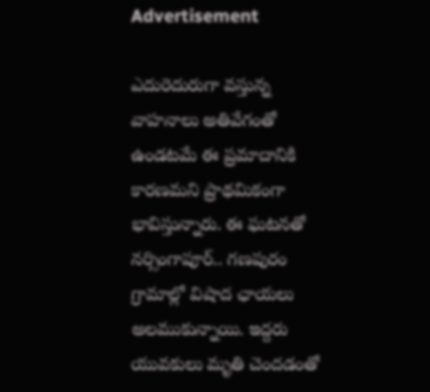Advertisement

ఎదురెదురుగా వస్తున్న వాహనాలు అతివేగంతో ఉండటమే ఈ ప్రమాదానికి కారణమని ప్రాథమికంగా భావిస్తున్నారు. ఈ ఘటనతో నర్సింగాపూర్.. గణపురం గ్రామాల్లో విషాద ఛాయలు అలముకున్నాయి. ఇద్దరు యువకులు మృతి చెందడంతో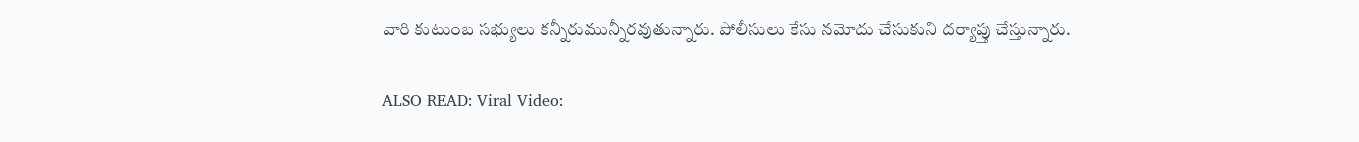వారి కుటుంబ సభ్యులు కన్నీరుమున్నీరవుతున్నారు. పోలీసులు కేసు నమోదు చేసుకుని దర్యాప్తు చేస్తున్నారు.

ALSO READ: Viral Video: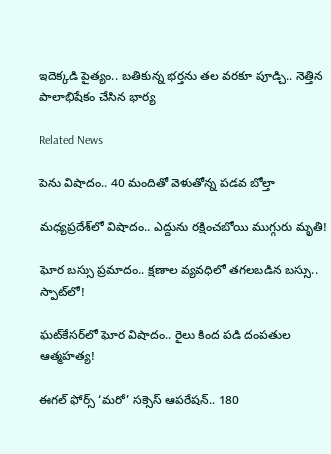ఇదెక్కడి పైత్యం.. బతికున్న భర్తను తల వరకూ పూడ్చి.. నెత్తిన పాలాభిషేకం చేసిన భార్య

Related News

పెను విషాదం.. 40 మందితో వెళుతోన్న ప‌డ‌వ బోల్తా

మధ్యప్రదేశ్‌లో విషాదం.. ఎద్దును రక్షించబోయి ముగ్గురు మృతి!

ఘోర బస్సు ప్రమాదం.. క్షణాల వ్యవధిలో తగలబడిన బస్సు.. స్పాట్‌లో!

ఘట్‌కేసర్‌లో ఘోర విషాదం.. రైలు కింద పడి దంపతుల ఆత్మహత్య!

ఈగల్ ఫోర్స్ ‘మరో’ సక్సెస్ ఆపరేషన్.. 180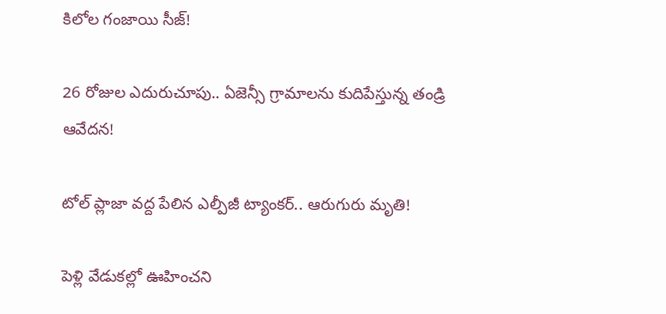కిలోల గంజాయి సీజ్!

26 రోజుల ఎదురుచూపు.. ఏజెన్సీ గ్రామాలను కుదిపేస్తున్న తండ్రి ఆవేదన!

టోల్ ప్లాజా వద్ద పేలిన ఎల్పీజీ ట్యాంకర్.. ఆరుగురు మృతి!

పెళ్లి వేడుకల్లో ఊహించని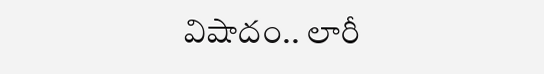విషాదం.. లారీ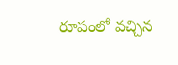రూపంలో వచ్చిన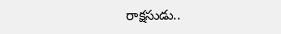రాక్షసుడు..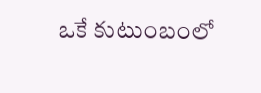ఒకే కుటుంబంలో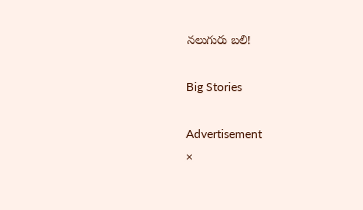నలుగురు బలి!

Big Stories

Advertisement
×